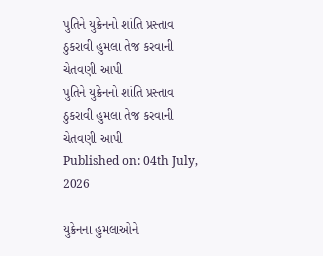પુતિને યુક્રેનનો શાંતિ પ્રસ્તાવ ઠુકરાવી હુમલા તેજ કરવાની ચેતવણી આપી
પુતિને યુક્રેનનો શાંતિ પ્રસ્તાવ ઠુકરાવી હુમલા તેજ કરવાની ચેતવણી આપી
Published on: 04th July, 2026

યુક્રેનના હુમલાઓને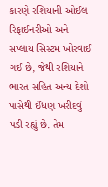કારણે રશિયાની ઓઈલ રિફાઈનરીઓ અને સપ્લાય સિસ્ટમ ખોરવાઈ ગઈ છે, જેથી રશિયાને ભારત સહિત અન્ય દેશો પાસેથી ઈંધણ ખરીદવું પડી રહ્યું છે. તેમ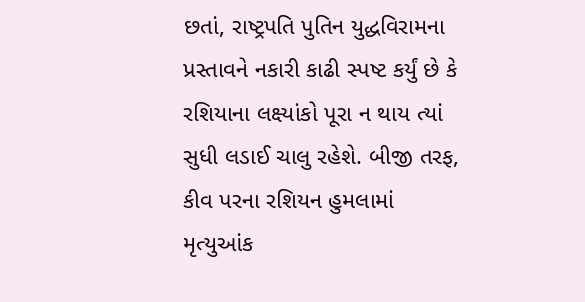છતાં, રાષ્ટ્રપતિ પુતિન યુદ્ધવિરામના પ્રસ્તાવને નકારી કાઢી સ્પષ્ટ કર્યું છે કે રશિયાના લક્ષ્યાંકો પૂરા ન થાય ત્યાં સુધી લડાઈ ચાલુ રહેશે. બીજી તરફ, કીવ પરના રશિયન હુમલામાં મૃત્યુઆંક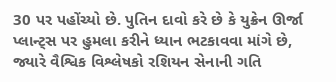30 પર પહોંચ્યો છે. પુતિન દાવો કરે છે કે યુક્રેન ઊર્જા પ્લાન્ટ્સ પર હુમલા કરીને ધ્યાન ભટકાવવા માંગે છે, જ્યારે વૈશ્વિક વિશ્લેષકો રશિયન સેનાની ગતિ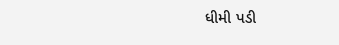ધીમી પડી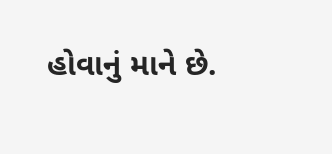હોવાનું માને છે.